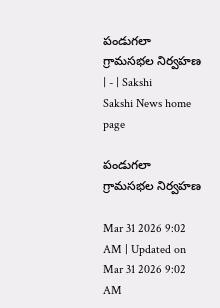పండుగలా గ్రామసభల నిర్వహణ | - | Sakshi
Sakshi News home page

పండుగలా గ్రామసభల నిర్వహణ

Mar 31 2026 9:02 AM | Updated on Mar 31 2026 9:02 AM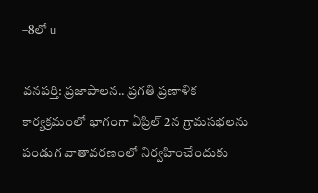–8లో u

వనపర్తి: ప్రజాపాలన.. ప్రగతి ప్రణాళిక కార్యక్రమంలో భాగంగా ఏప్రిల్‌ 2న గ్రామసభలను పండుగ వాతావరణంలో నిర్వహించేందుకు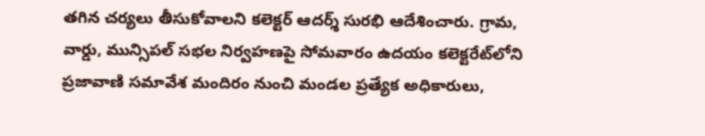తగిన చర్యలు తీసుకోవాలని కలెక్టర్‌ ఆదర్శ్‌ సురభి ఆదేశించారు. గ్రామ, వార్డు, మున్సిపల్‌ సభల నిర్వహణపై సోమవారం ఉదయం కలెక్టరేట్‌లోని ప్రజావాణి సమావేశ మందిరం నుంచి మండల ప్రత్యేక అధికారులు,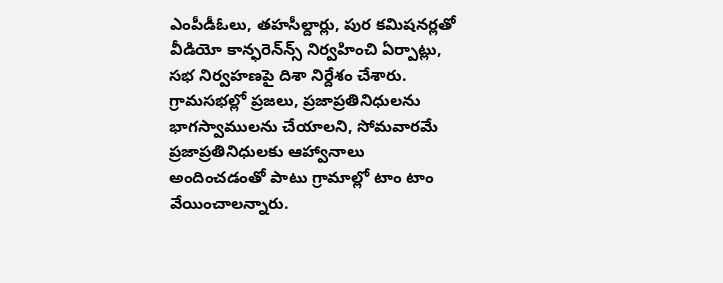ఎంపీడీఓలు, తహసీల్దార్లు, పుర కమిషనర్లతో వీడియో కాన్ఫరెన్‌న్స్‌ నిర్వహించి ఏర్పాట్లు, సభ నిర్వహణపై దిశా నిర్దేశం చేశారు. గ్రామసభల్లో ప్రజలు, ప్రజాప్రతినిధులను భాగస్వాములను చేయాలని, సోమవారమే ప్రజాప్రతినిధులకు ఆహ్వానాలు అందించడంతో పాటు గ్రామాల్లో టాం టాం వేయించాలన్నారు.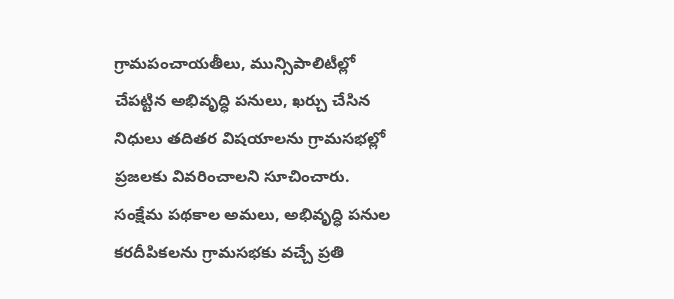గ్రామపంచాయతీలు, మున్సిపాలిటీల్లో చేపట్టిన అభివృద్ధి పనులు, ఖర్చు చేసిన నిధులు తదితర విషయాలను గ్రామసభల్లో ప్రజలకు వివరించాలని సూచించారు. సంక్షేమ పథకాల అమలు, అభివృద్ధి పనుల కరదీపికలను గ్రామసభకు వచ్చే ప్రతి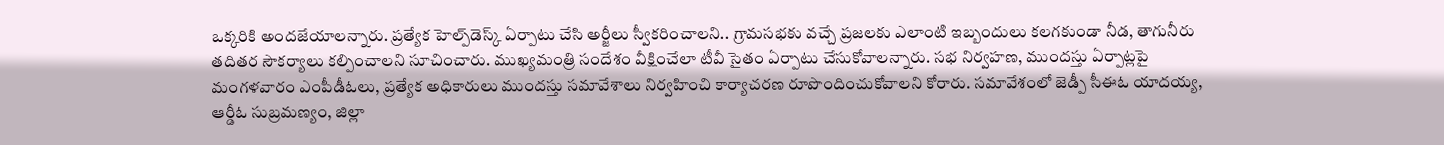ఒక్కరికి అందజేయాలన్నారు. ప్రత్యేక హెల్ప్‌డెస్క్‌ ఏర్పాటు చేసి అర్జీలు స్వీకరించాలని.. గ్రామసభకు వచ్చే ప్రజలకు ఎలాంటి ఇబ్బందులు కలగకుండా నీడ, తాగునీరు తదితర సౌకర్యాలు కల్పించాలని సూచించారు. ముఖ్యమంత్రి సందేశం వీక్షించేలా టీవీ సైతం ఏర్పాటు చేసుకోవాలన్నారు. సభ నిర్వహణ, ముందస్తు ఏర్పాట్లపై మంగళవారం ఎంపీడీఓలు, ప్రత్యేక అధికారులు ముందస్తు సమావేశాలు నిర్వహించి కార్యాచరణ రూపొందించుకోవాలని కోరారు. సమావేశంలో జెడ్పీ సీఈఓ యాదయ్య, ఆర్డీఓ సుబ్రమణ్యం, జిల్లా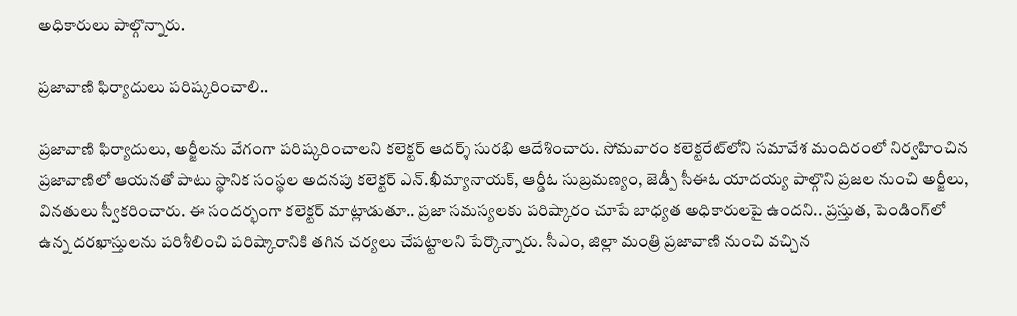అధికారులు పాల్గొన్నారు.

ప్రజావాణి ఫిర్యాదులు పరిష్కరించాలి..

ప్రజావాణి ఫిర్యాదులు, అర్జీలను వేగంగా పరిష్కరించాలని కలెక్టర్‌ ఆదర్శ్‌ సురభి ఆదేశించారు. సోమవారం కలెక్టరేట్‌లోని సమావేశ మందిరంలో నిర్వహించిన ప్రజావాణిలో ఆయనతో పాటు స్థానిక సంస్థల అదనపు కలెక్టర్‌ ఎన్‌.ఖీమ్యానాయక్‌, ఆర్డీఓ సుబ్రమణ్యం, జెడ్పీ సీఈఓ యాదయ్య పాల్గొని ప్రజల నుంచి అర్జీలు, వినతులు స్వీకరించారు. ఈ సందర్భంగా కలెక్టర్‌ మాట్లాడుతూ.. ప్రజా సమస్యలకు పరిష్కారం చూపే బాధ్యత అధికారులపై ఉందని.. ప్రస్తుత, పెండింగ్‌లో ఉన్న దరఖాస్తులను పరిశీలించి పరిష్కారానికి తగిన చర్యలు చేపట్టాలని పేర్కొన్నారు. సీఎం, జిల్లా మంత్రి ప్రజావాణి నుంచి వచ్చిన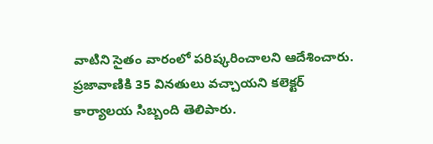వాటిని సైతం వారంలో పరిష్కరించాలని ఆదేశించారు. ప్రజావాణికి 35 వినతులు వచ్చాయని కలెక్టర్‌ కార్యాలయ సిబ్బంది తెలిపారు.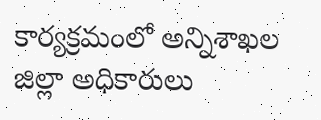కార్యక్రమంలో అన్నిశాఖల జిల్లా అధికారులు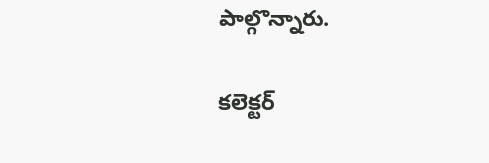పాల్గొన్నారు.

కలెక్టర్‌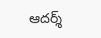ఆదర్శ్‌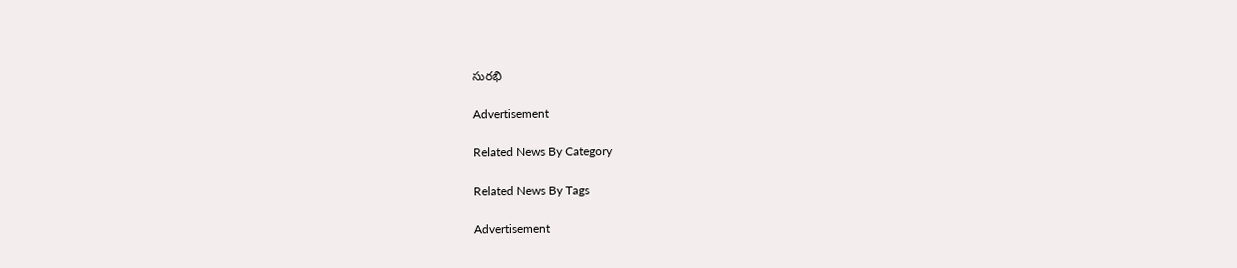సురభి

Advertisement

Related News By Category

Related News By Tags

Advertisement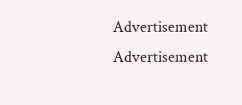Advertisement
Advertisement